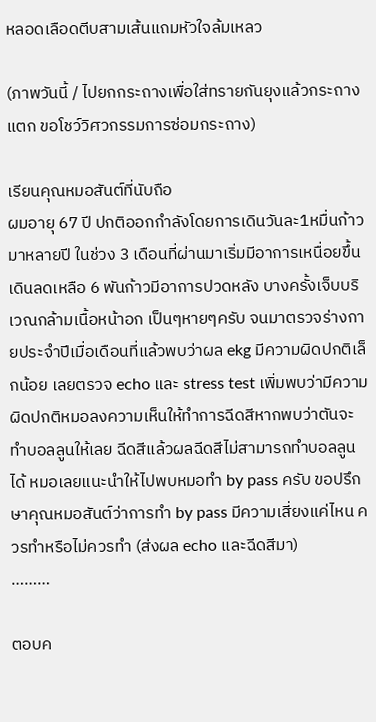หลอดเลือดตีบสามเส้นแถมหัวใจล้มเหลว

(ภาพวันนี้ / ไปยกกระถางเพื่อใส่ทรายกันยุงแล้วกระถางแตก ขอโชว์วิศวกรรมการซ่อมกระถาง)

เรียนคุณหมอสันต์ที่นับถือ
ผมอายุ 67 ปี ปกติออกกำลังโดยการเดินวันละ1หมื่นก้าวมาหลายปี ในช่วง 3 เดือนที่ผ่านมาเริ่มมีอาการเหนื่อยขึ้นเดินลดเหลือ 6 พันก้าวมีอาการปวดหลัง บางครั้งเจ็บบริเวณกล้ามเนื้อหน้าอก เป็นๆหายๆครับ จนมาตรวจร่างกายประจำปีเมื่อเดือนที่แล้วพบว่าผล ekg มีความผิดปกติเล็กน้อย เลยตรวจ echo และ stress test เพิ่มพบว่ามีความผิดปกติหมอลงความเห็นให้ทำการฉีดสีหากพบว่าตันจะทำบอลลูนให้เลย ฉีดสีแล้วผลฉีดสีไม่สามารถทำบอลลูนได้ หมอเลยแนะนำให้ไปพบหมอทำ by pass ครับ ขอปรึกษาคุณหมอสันต์ว่าการทำ by pass มีความเสี่ยงแค่ไหน ควรทำหรือไม่ควรทำ (ส่งผล echo และฉีดสีมา)
………

ตอบค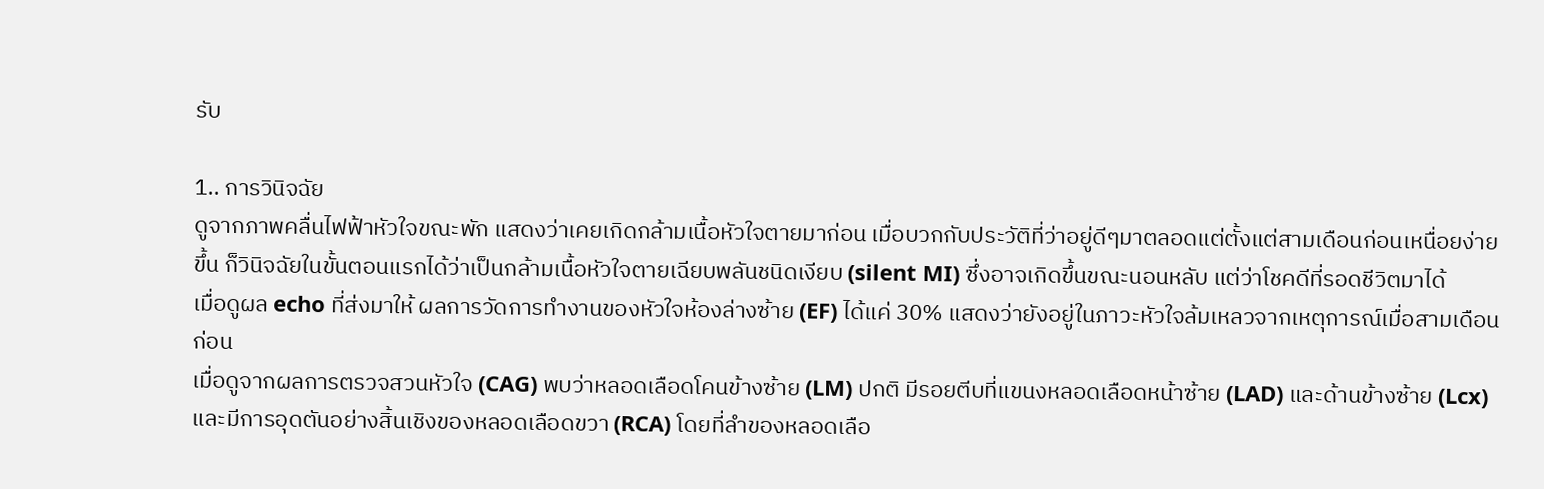รับ

1.. การวินิจฉัย
ดูจากภาพคลื่นไฟฟ้าหัวใจขณะพัก แสดงว่าเคยเกิดกล้ามเนื้อหัวใจตายมาก่อน เมื่อบวกกับประวัติที่ว่าอยู่ดีๆมาตลอดแต่ตั้งแต่สามเดือนก่อนเหนื่อยง่ายขึ้น ก็วินิจฉัยในขั้นตอนแรกได้ว่าเป็นกล้ามเนื้อหัวใจตายเฉียบพลันชนิดเงียบ (silent MI) ซึ่งอาจเกิดขึ้นขณะนอนหลับ แต่ว่าโชคดีที่รอดชีวิตมาได้
เมื่อดูผล echo ที่ส่งมาให้ ผลการวัดการทำงานของหัวใจห้องล่างซ้าย (EF) ได้แค่ 30% แสดงว่ายังอยู่ในภาวะหัวใจล้มเหลวจากเหตุการณ์เมื่อสามเดือนก่อน
เมื่อดูจากผลการตรวจสวนหัวใจ (CAG) พบว่าหลอดเลือดโคนข้างซ้าย (LM) ปกติ มีรอยตีบที่แขนงหลอดเลือดหน้าซ้าย (LAD) และด้านข้างซ้าย (Lcx) และมีการอุดตันอย่างสิ้นเชิงของหลอดเลือดขวา (RCA) โดยที่ลำของหลอดเลือ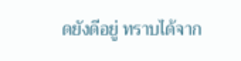ดยังดีอยู่ ทราบได้จาก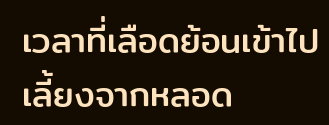เวลาที่เลือดย้อนเข้าไปเลี้ยงจากหลอด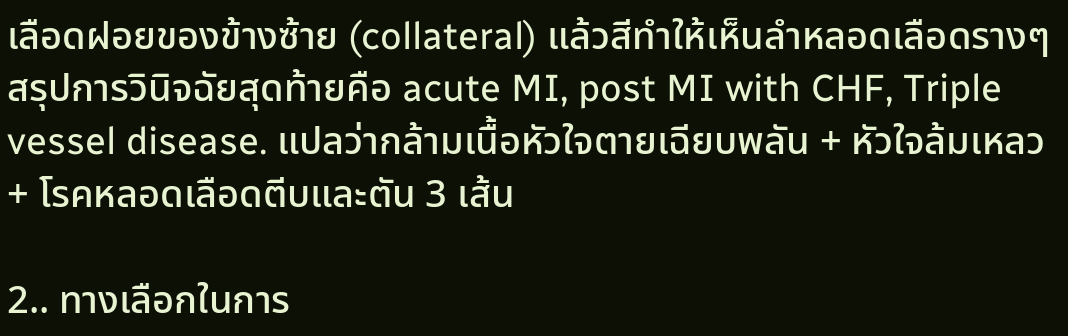เลือดฝอยของข้างซ้าย (collateral) แล้วสีทำให้เห็นลำหลอดเลือดรางๆ
สรุปการวินิจฉัยสุดท้ายคือ acute MI, post MI with CHF, Triple vessel disease. แปลว่ากล้ามเนื้อหัวใจตายเฉียบพลัน + หัวใจล้มเหลว + โรคหลอดเลือดตีบและตัน 3 เส้น

2.. ทางเลือกในการ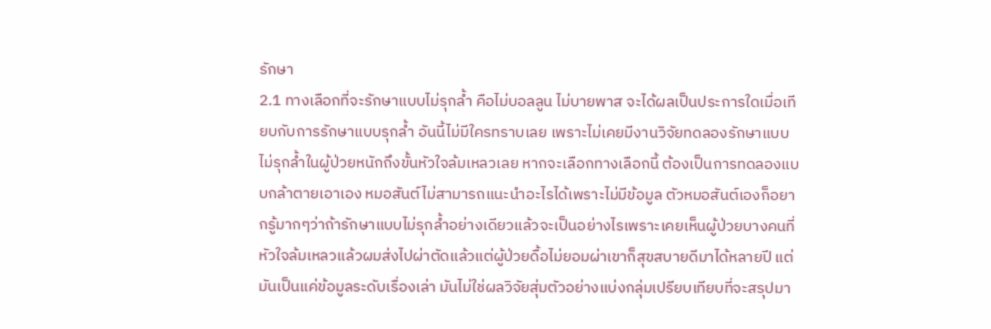รักษา
2.1 ทางเลือกที่จะรักษาแบบไม่รุกล้ำ คือไม่บอลลูน ไม่บายพาส จะได้ผลเป็นประการใดเมื่อเทียบกับการรักษาแบบรุกล้ำ อันนี้ไม่มีใครทราบเลย เพราะไม่เคยมีงานวิจัยทดลองรักษาแบบไม่รุกล้ำในผู้ป่วยหนักถึงขั้นหัวใจล้มเหลวเลย หากจะเลือกทางเลือกนี้ ต้องเป็นการทดลองแบบกล้าตายเอาเอง หมอสันต์ไม่สามารถแนะนำอะไรได้เพราะไม่มีข้อมูล ตัวหมอสันต์เองก็อยากรู้มากๆว่าถ้ารักษาแบบไม่รุกล้ำอย่างเดียวแล้วจะเป็นอย่างไรเพราะเคยเห็นผู้ป่วยบางคนที่หัวใจล้มเหลวแล้วผมส่งไปผ่าตัดแล้วแต่ผู้ป่วยดื้อไม่ยอมผ่าเขาก็สุขสบายดีมาได้หลายปี แต่มันเป็นแค่ข้อมูลระดับเรื่องเล่า มันไม่ใช่ผลวิจัยสุ่มตัวอย่างแบ่งกลุ่มเปรียบเทียบที่จะสรุปมา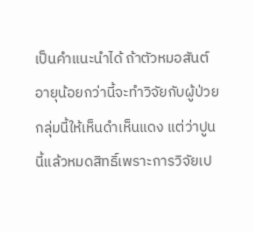เป็นคำแนะนำได้ ถ้าตัวหมอสันต์อายุน้อยกว่านี้จะทำวิจัยกับผู้ป่วยกลุ่มนี้ให้เห็นดำเห็นแดง แต่ว่าปูนนี้แล้วหมดสิทธิ์เพราะการวิจัยเป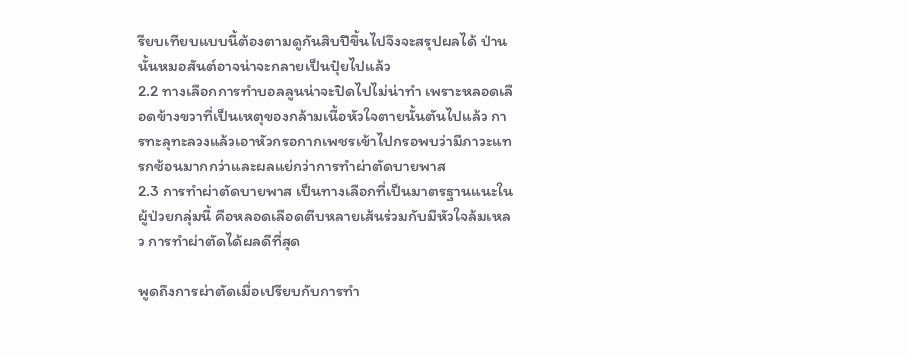รียบเทียบแบบนี้ต้องตามดูกันสิบปีขึ้นไปจึงจะสรุปผลได้ ป่านนั้นหมอสันต์อาจน่าจะกลายเป็นปุ๋ยไปแล้ว
2.2 ทางเลือกการทำบอลลูนน่าจะปิดไปไม่น่าทำ เพราะหลอดเลือดข้างขวาที่เป็นเหตุของกล้ามเนื้อหัวใจตายนั้นตันไปแล้ว การทะลุทะลวงแล้วเอาหัวกรอกากเพชรเข้าไปกรอพบว่ามีภาวะแทรกซ้อนมากกว่าและผลแย่กว่าการทำผ่าตัดบายพาส
2.3 การทำผ่าตัดบายพาส เป็นทางเลือกที่เป็นมาตรฐานแนะในผู้ป่วยกลุ่มนี้ คือหลอดเลือดตีบหลายเส้นร่วมกับมีหัวใจล้มเหลว การทำผ่าตัดได้ผลดีที่สุด

พูดถึงการผ่าตัดเมื่อเปรียบกับการทำ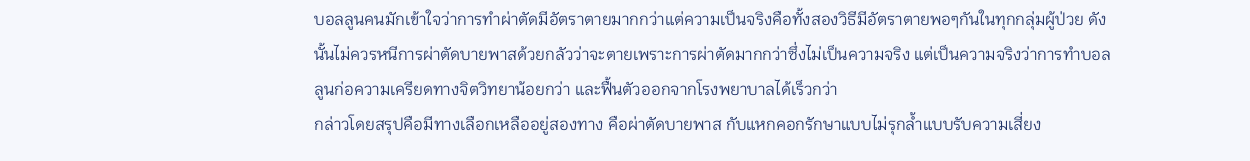บอลลูนคนมักเข้าใจว่าการทำผ่าตัดมีอัตราตายมากกว่าแต่ความเป็นจริงคือทั้งสองวิธีมีอัตราตายพอๆกันในทุกกลุ่มผู้ป่วย ดังนั้นไม่ควรหนีการผ่าตัดบายพาสด้วยกลัวว่าจะตายเพราะการผ่าตัดมากกว่าซึ่งไม่เป็นความจริง แต่เป็นความจริงว่าการทำบอลลูนก่อความเครียดทางจิตวิทยาน้อยกว่า และฟื้นตัวออกจากโรงพยาบาลได้เร็วกว่า
กล่าวโดยสรุปคือมีทางเลือกเหลืออยู่สองทาง คือผ่าตัดบายพาส กับแหกคอกรักษาแบบไม่รุกล้ำแบบรับความเสี่ยง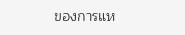ของการแห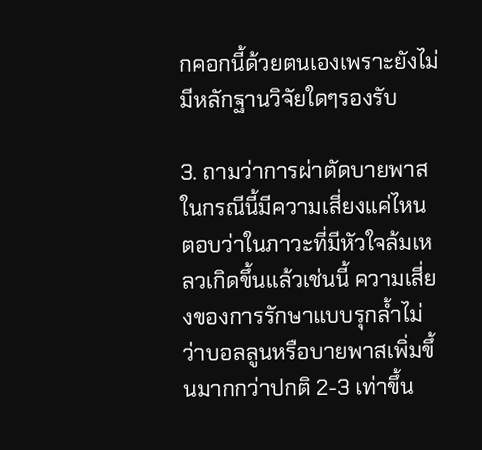กคอกนี้ด้วยตนเองเพราะยังไม่มีหลักฐานวิจัยใดๆรองรับ

3. ถามว่าการผ่าตัดบายพาสในกรณีนี้มีความเสี่ยงแค่ไหน ตอบว่าในภาวะที่มีหัวใจล้มเหลวเกิดขึ้นแล้วเช่นนี้ ความเสี่ยงของการรักษาแบบรุกล้ำไม่ว่าบอลลูนหรือบายพาสเพิ่มขึ้นมากกว่าปกติ 2-3 เท่าขึ้น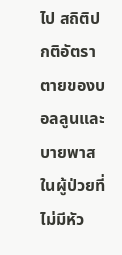ไป สถิติปกติอัตราตายของบอลลูนและบายพาสในผู้ป่วยที่ไม่มีหัว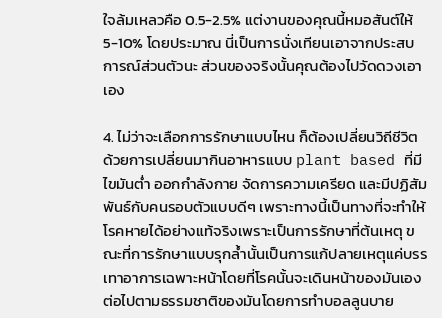ใจล้มเหลวคือ 0.5-2.5% แต่งานของคุณนี้หมอสันต์ให้ 5-10% โดยประมาณ นี่เป็นการนั่งเทียนเอาจากประสบการณ์ส่วนตัวนะ ส่วนของจริงนั้นคุณต้องไปวัดดวงเอาเอง

4. ไม่ว่าจะเลือกการรักษาแบบไหน ก็ต้องเปลี่ยนวิถีชีวิต ด้วยการเปลี่ยนมากินอาหารแบบ plant based ที่มีไขมันต่ำ ออกกำลังกาย จัดการความเครียด และมีปฏิสัมพันธ์กับคนรอบตัวแบบดีๆ เพราะทางนี้เป็นทางที่จะทำให้โรคหายได้อย่างแท้จริงเพราะเป็นการรักษาที่ต้นเหตุ ขณะที่การรักษาแบบรุกล้ำนั้นเป็นการแก้ปลายเหตุแค่บรรเทาอาการเฉพาะหน้าโดยที่โรคนั้นจะเดินหน้าของมันเองต่อไปตามธรรมชาติของมันโดยการทำบอลลูนบาย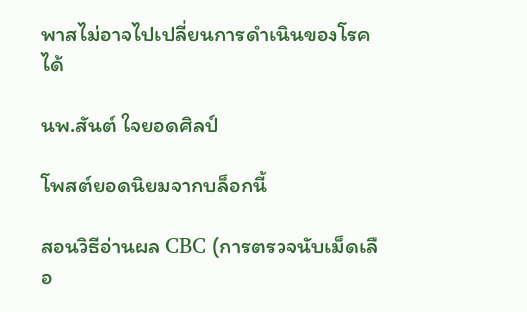พาสไม่อาจไปเปลี่ยนการดำเนินของโรคได้

นพ.สันต์ ใจยอดศิลป์

โพสต์ยอดนิยมจากบล็อกนี้

สอนวิธีอ่านผล CBC (การตรวจนับเม็ดเลือ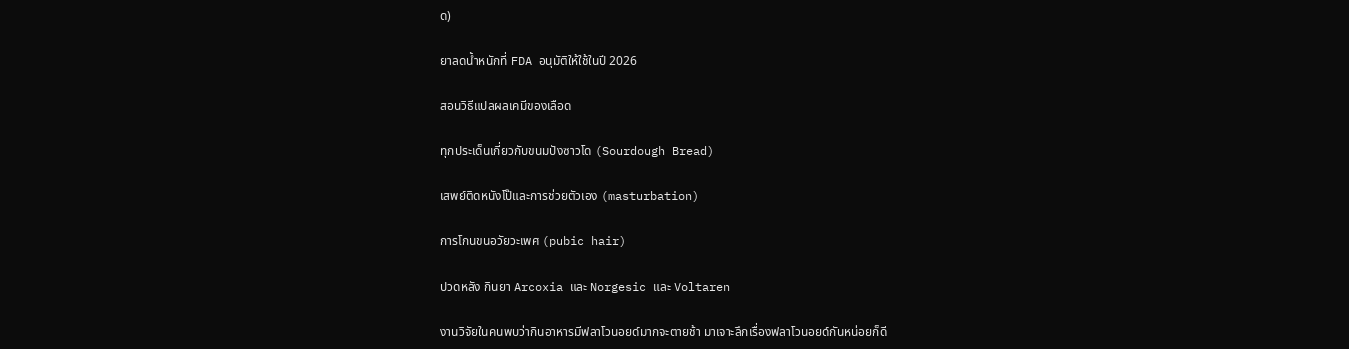ด)

ยาลดน้ำหนักที่ FDA อนุมัติให้ใช้ในปี 2026

สอนวิธีแปลผลเคมีของเลือด

ทุกประเด็นเกี่ยวกับขนมปังซาวโด (Sourdough Bread)

เสพย์ติดหนังโป๊และการช่วยตัวเอง (masturbation)

การโกนขนอวัยวะเพศ (pubic hair)

ปวดหลัง กินยา Arcoxia และ Norgesic และ Voltaren

งานวิจัยในคนพบว่ากินอาหารมีฟลาโวนอยด์มากจะตายช้า มาเจาะลึกเรื่องฟลาโวนอยด์กันหน่อยก็ดี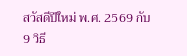สวัสดีปีใหม่ พ.ศ. 2569 กับ 9 วิธี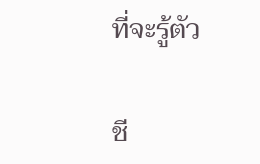ที่จะรู้ตัว

ชี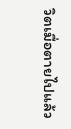วิตเมื่อตายไปแล้ว